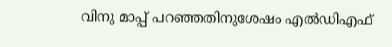വിനു മാപ്പ് പറഞ്ഞതിനുശേഷം എല്‍ഡിഎഫ്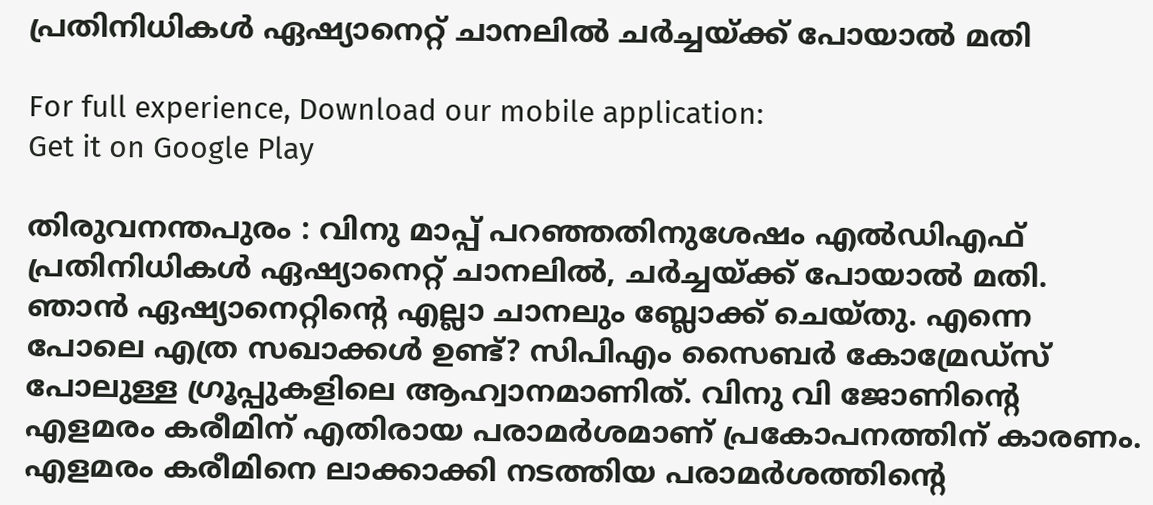പ്രതിനിധികള്‍ ഏഷ്യാനെറ്റ് ചാനലില്‍ ചര്‍ച്ചയ്ക്ക് പോയാല്‍ മതി

For full experience, Download our mobile application:
Get it on Google Play

തിരുവനന്തപുരം : വിനു മാപ്പ് പറഞ്ഞതിനുശേഷം എല്‍ഡിഎഫ് പ്രതിനിധികള്‍ ഏഷ്യാനെറ്റ് ചാനലില്‍, ചര്‍ച്ചയ്ക്ക് പോയാല്‍ മതി. ഞാന്‍ ഏഷ്യാനെറ്റിന്റെ എല്ലാ ചാനലും ബ്ലോക്ക് ചെയ്തു. എന്നെ പോലെ എത്ര സഖാക്കള്‍ ഉണ്ട്? സിപിഎം സൈബര്‍ കോമ്രേഡ്‌സ് പോലുള്ള ഗ്രൂപ്പുകളിലെ ആഹ്വാനമാണിത്. വിനു വി ജോണിന്റെ എളമരം കരീമിന് എതിരായ പരാമര്‍ശമാണ് പ്രകോപനത്തിന് കാരണം. എളമരം കരീമിനെ ലാക്കാക്കി നടത്തിയ പരാമര്‍ശത്തിന്റെ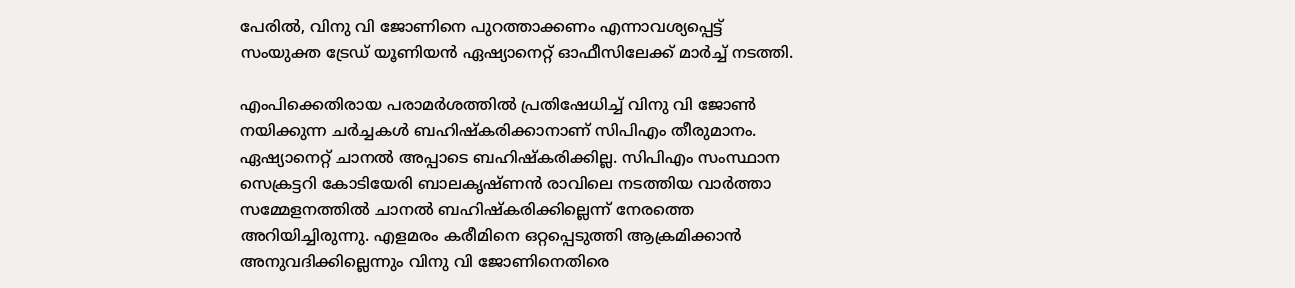പേരില്‍, വിനു വി ജോണിനെ പുറത്താക്കണം എന്നാവശ്യപ്പെട്ട് സംയുക്ത ട്രേഡ് യൂണിയന്‍ ഏഷ്യാനെറ്റ് ഓഫീസിലേക്ക് മാര്‍ച്ച്‌ നടത്തി.

എംപിക്കെതിരായ പരാമര്‍ശത്തില്‍ പ്രതിഷേധിച്ച്‌ വിനു വി ജോണ്‍ നയിക്കുന്ന ചര്‍ച്ചകള്‍ ബഹിഷ്‌കരിക്കാനാണ് സിപിഎം തീരുമാനം. ഏഷ്യാനെറ്റ് ചാനല്‍ അപ്പാടെ ബഹിഷ്‌കരിക്കില്ല. സിപിഎം സംസ്ഥാന സെക്രട്ടറി കോടിയേരി ബാലകൃഷ്ണന്‍ രാവിലെ നടത്തിയ വാര്‍ത്താ സമ്മേളനത്തില്‍ ചാനല്‍ ബഹിഷ്‌കരിക്കില്ലെന്ന് നേരത്തെ അറിയിച്ചിരുന്നു. എളമരം കരീമിനെ ഒറ്റപ്പെടുത്തി ആക്രമിക്കാന്‍ അനുവദിക്കില്ലെന്നും വിനു വി ജോണിനെതിരെ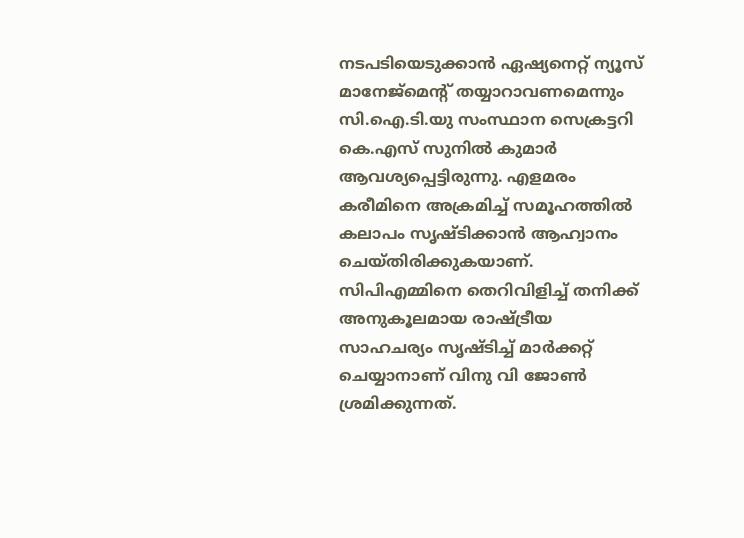നടപടിയെടുക്കാന്‍ ഏഷ്യനെറ്റ് ന്യൂസ് മാനേജ്‌മെന്റ് തയ്യാറാവണമെന്നും സി.ഐ.ടി.യു സംസ്ഥാന സെക്രട്ടറി കെ.എസ് സുനില്‍ കുമാര്‍ ആവശ്യപ്പെട്ടിരുന്നു. എളമരം കരീമിനെ അക്രമിച്ച്‌ സമൂഹത്തില്‍ കലാപം സൃഷ്ടിക്കാന്‍ ആഹ്വാനം ചെയ്തിരിക്കുകയാണ്. സിപിഎമ്മിനെ തെറിവിളിച്ച്‌ തനിക്ക് അനുകൂലമായ രാഷ്ട്രീയ സാഹചര്യം സൃഷ്ടിച്ച്‌ മാര്‍ക്കറ്റ് ചെയ്യാനാണ് വിനു വി ജോണ്‍ ശ്രമിക്കുന്നത്.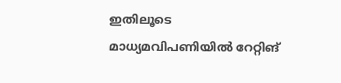ഇതിലൂടെ മാധ്യമവിപണിയില്‍ റേറ്റിങ്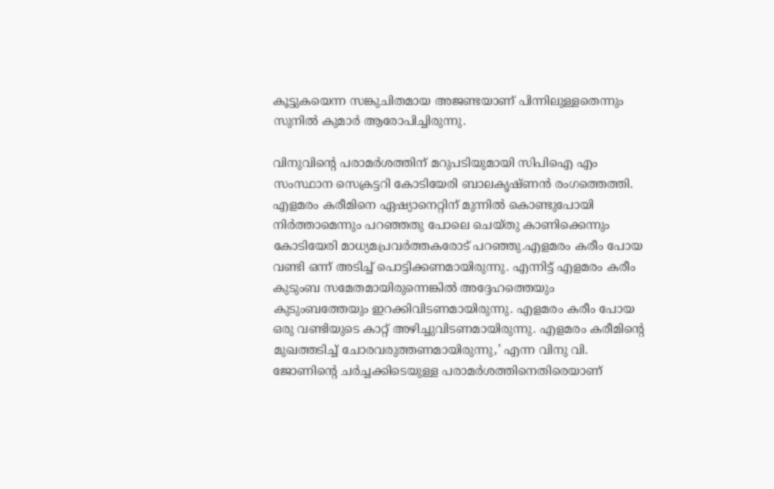കൂട്ടുകയെന്ന സങ്കുചിതമായ അജണ്ടയാണ് പിന്നിലുള്ളതെന്നും സുനില്‍ കുമാര്‍ ആരോപിച്ചിരുന്നു.

വിനുവിന്റെ പരാമര്‍ശത്തിന് മറുപടിയുമായി സിപിഐ എം സംസ്ഥാന സെക്രട്ടറി കോടിയേരി ബാലകൃഷ്ണന്‍ രംഗത്തെത്തി. എളമരം കരീമിനെ ഏഷ്യാനെറ്റിന് മുന്നില്‍ കൊണ്ടുപോയി നിര്‍ത്താമെന്നും പറഞ്ഞതു പോലെ ചെയ്തു കാണിക്കെന്നും കോടിയേരി മാധ്യമപ്രവര്‍ത്തകരോട് പറഞ്ഞു.എളമരം കരീം പോയ വണ്ടി ഒന്ന് അടിച്ച്‌ പൊട്ടിക്കണമായിരുന്നു. എന്നിട്ട് എളമരം കരീം കുടുംബ സമേതമായിരുന്നെങ്കില്‍ അദ്ദേഹത്തെയും കുടുംബത്തേയും ഇറക്കിവിടണമായിരുന്നു. എളമരം കരീം പോയ ഒരു വണ്ടിയുടെ കാറ്റ് അഴിച്ചുവിടണമായിരുന്നു. എളമരം കരീമിന്റെ മുഖത്തടിച്ച്‌ ചോരവരുത്തണമായിരുന്നു,’ എന്ന വിനു വി. ജോണിന്റെ ചര്‍ച്ചക്കിടെയുള്ള പരാമര്‍ശത്തിനെതിരെയാണ്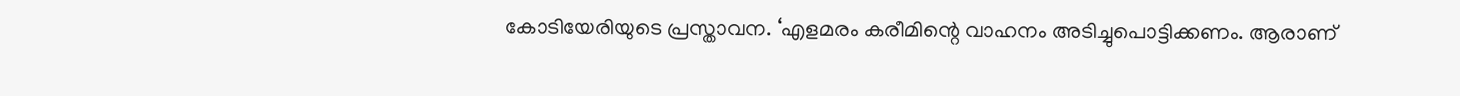കോടിയേരിയുടെ പ്രസ്താവന. ‘എളമരം കരീമിന്റെ വാഹനം അടിച്ചുപൊട്ടിക്കണം. ആരാണ്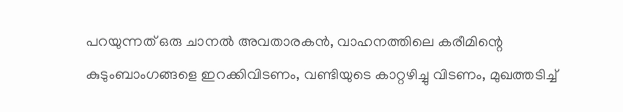പറയുന്നത് ഒരു ചാനല്‍ അവതാരകന്‍, വാഹനത്തിലെ കരീമിന്റെ കുടുംബാംഗങ്ങളെ ഇറക്കിവിടണം, വണ്ടിയുടെ കാറ്റഴിച്ചു വിടണം, മുഖത്തടിച്ച്‌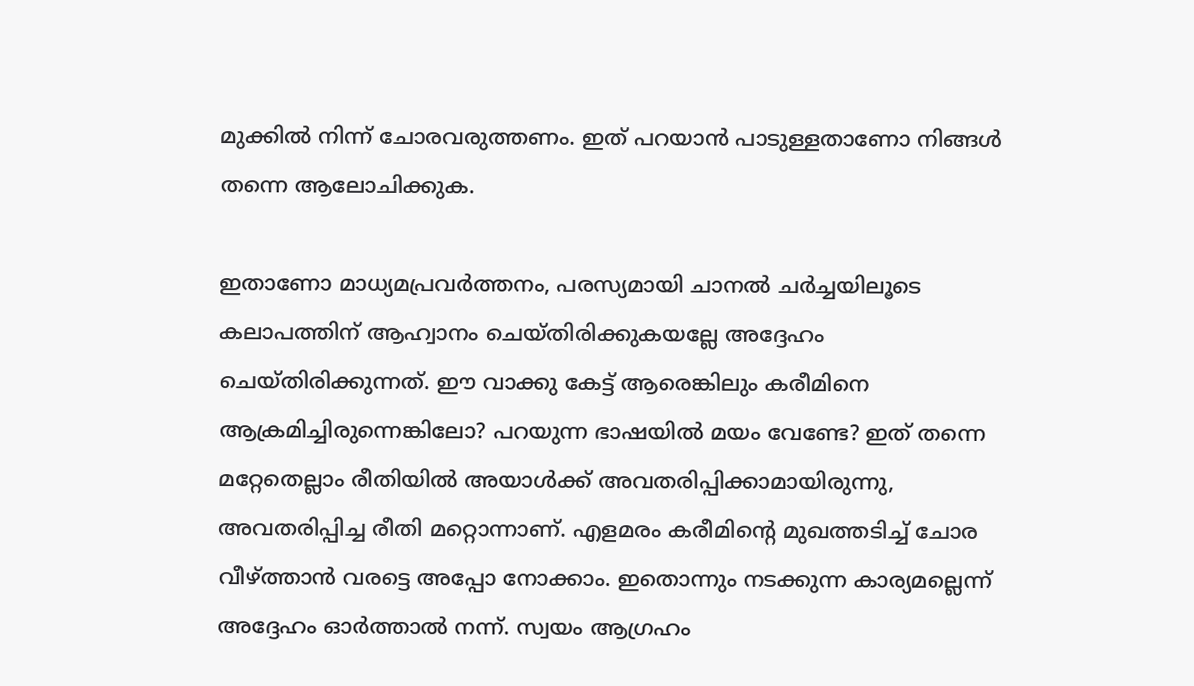മുക്കില്‍ നിന്ന് ചോരവരുത്തണം. ഇത് പറയാന്‍ പാടുള്ളതാണോ നിങ്ങള്‍ തന്നെ ആലോചിക്കുക.

ഇതാണോ മാധ്യമപ്രവര്‍ത്തനം, പരസ്യമായി ചാനല്‍ ചര്‍ച്ചയിലൂടെ കലാപത്തിന് ആഹ്വാനം ചെയ്തിരിക്കുകയല്ലേ അദ്ദേഹം ചെയ്തിരിക്കുന്നത്. ഈ വാക്കു കേട്ട് ആരെങ്കിലും കരീമിനെ ആക്രമിച്ചിരുന്നെങ്കിലോ? പറയുന്ന ഭാഷയില്‍ മയം വേണ്ടേ? ഇത് തന്നെ മറ്റേതെല്ലാം രീതിയില്‍ അയാള്‍ക്ക് അവതരിപ്പിക്കാമായിരുന്നു, അവതരിപ്പിച്ച രീതി മറ്റൊന്നാണ്. എളമരം കരീമിന്റെ മുഖത്തടിച്ച്‌ ചോര വീഴ്‌ത്താന്‍ വരട്ടെ അപ്പോ നോക്കാം. ഇതൊന്നും നടക്കുന്ന കാര്യമല്ലെന്ന് അദ്ദേഹം ഓര്‍ത്താല്‍ നന്ന്. സ്വയം ആഗ്രഹം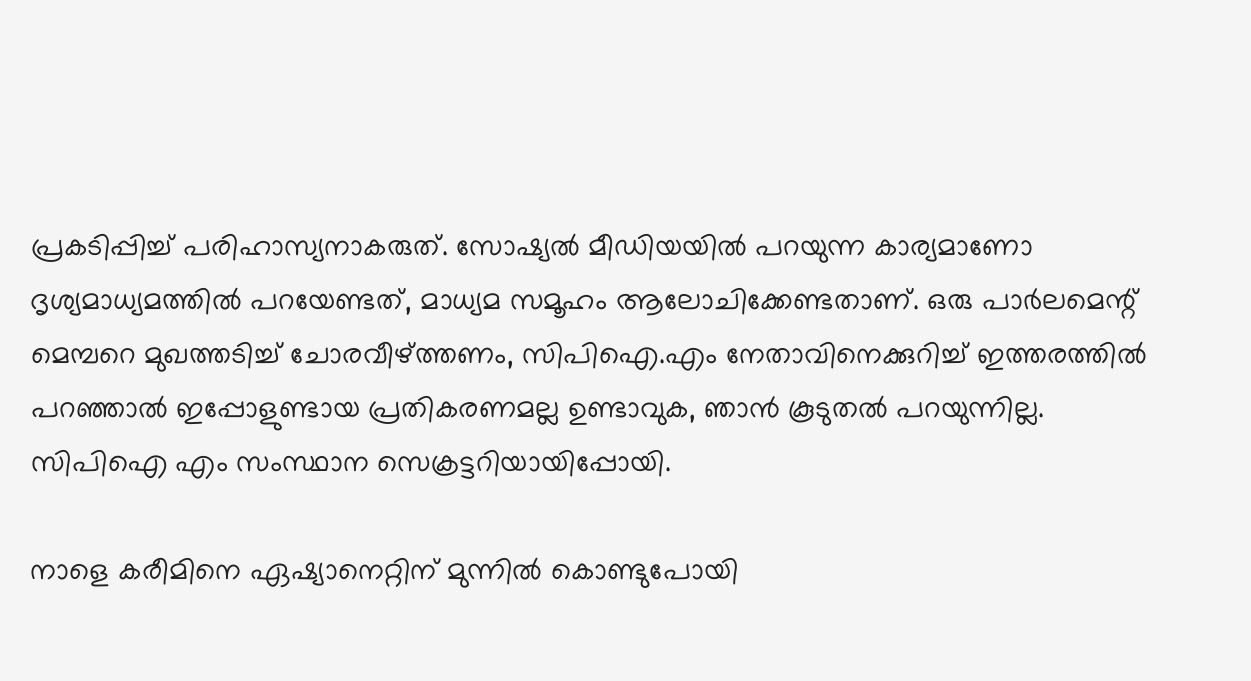പ്രകടിപ്പിച്ച്‌ പരിഹാസ്യനാകരുത്. സോഷ്യല്‍ മീഡിയയില്‍ പറയുന്ന കാര്യമാണോ ദൃശ്യമാധ്യമത്തില്‍ പറയേണ്ടത്, മാധ്യമ സമൂഹം ആലോചിക്കേണ്ടതാണ്. ഒരു പാര്‍ലമെന്റ് മെമ്പറെ മുഖത്തടിച്ച്‌ ചോരവീഴ്‌ത്തണം, സിപിഐ.എം നേതാവിനെക്കുറിച്ച്‌ ഇത്തരത്തില്‍ പറഞ്ഞാല്‍ ഇപ്പോളുണ്ടായ പ്രതികരണമല്ല ഉണ്ടാവുക, ഞാന്‍ കൂടുതല്‍ പറയുന്നില്ല. സിപിഐ എം സംസ്ഥാന സെക്രട്ടറിയായിപ്പോയി.

നാളെ കരീമിനെ ഏഷ്യാനെറ്റിന് മുന്നില്‍ കൊണ്ടുപോയി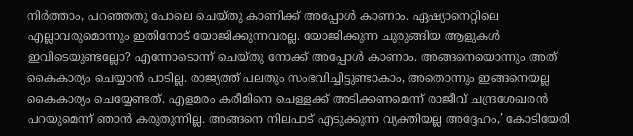നിര്‍ത്താം, പറഞ്ഞതു പോലെ ചെയ്തു കാണിക്ക് അപ്പോള്‍ കാണാം. ഏഷ്യാനെറ്റിലെ എല്ലാവരുമൊന്നും ഇതിനോട് യോജിക്കുന്നവരല്ല. യോജിക്കുന്ന ചുരുങ്ങിയ ആളുകള്‍ ഇവിടെയുണ്ടല്ലോ? എന്നോടൊന്ന് ചെയ്തു നോക്ക് അപ്പോള്‍ കാണാം. അങ്ങനെയൊന്നും അത് കൈകാര്യം ചെയ്യാന്‍ പാടില്ല. രാജ്യത്ത് പലതും സംഭവിച്ചിട്ടുണ്ടാകാം, അതൊന്നും ഇങ്ങനെയല്ല കൈകാര്യം ചെയ്യേണ്ടത്. എളമരം കരീമിനെ ചെള്ളക്ക് അടിക്കണമെന്ന് രാജീവ് ചന്ദ്രശേഖരന്‍ പറയുമെന്ന് ഞാന്‍ കരുതുന്നില്ല. അങ്ങനെ നിലപാട് എടുക്കുന്ന വ്യക്തിയല്ല അദ്ദേഹം,’ കോടിയേരി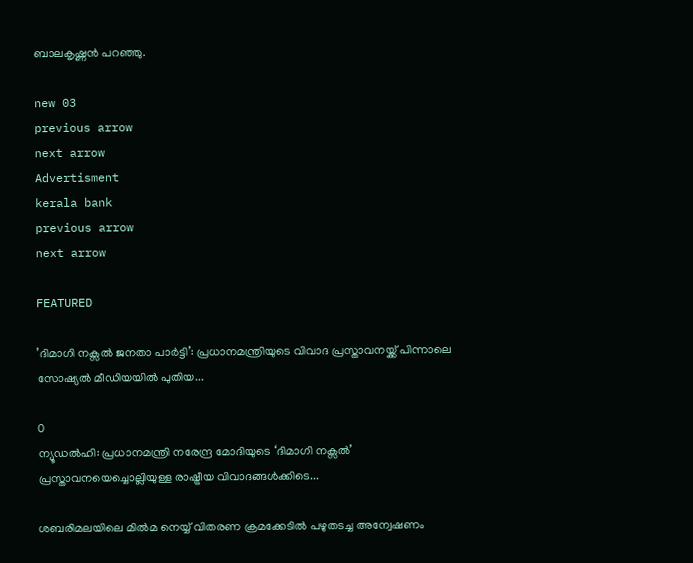ബാലകൃഷ്ണന്‍ പറഞ്ഞു.

new 03
previous arrow
next arrow
Advertisment
kerala bank
previous arrow
next arrow

FEATURED

’ദിമാഗി നക്സൽ ജനതാ പാർട്ടി’: പ്രധാനമന്ത്രിയുടെ വിവാദ പ്രസ്താവനയ്ക്ക് പിന്നാലെ സോഷ്യൽ മീഡിയയിൽ പുതിയ...

0
ന്യൂഡൽഹി: പ്രധാനമന്ത്രി നരേന്ദ്ര മോദിയുടെ ‘ദിമാഗി നക്സൽ’ പ്രസ്താവനയെച്ചൊല്ലിയുള്ള രാഷ്ട്രീയ വിവാദങ്ങൾക്കിടെ...

ശബരിമലയിലെ മിൽമ നെയ്യ് വിതരണ ക്രമക്കേടിൽ പഴുതടച്ച അന്വേഷണം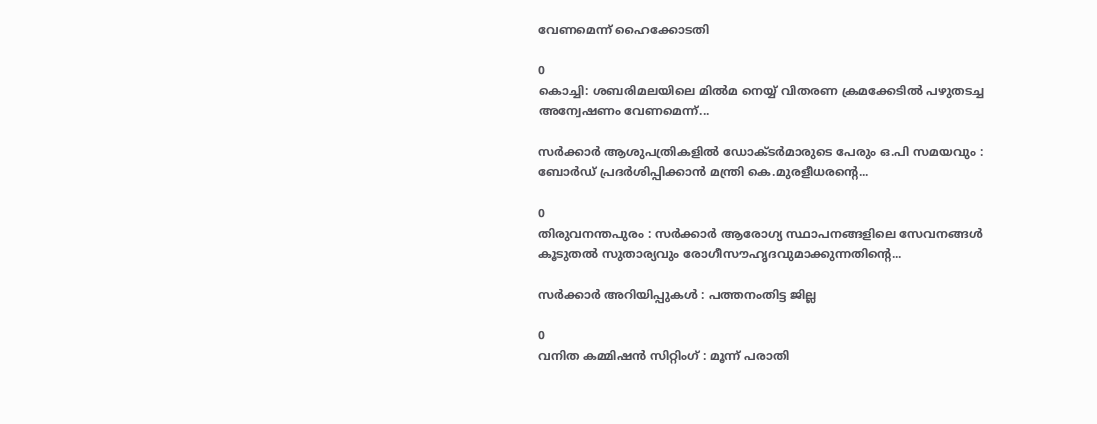വേണമെന്ന് ഹൈക്കോടതി

0
കൊച്ചി: ശബരിമലയിലെ മിൽമ നെയ്യ് വിതരണ ക്രമക്കേടിൽ പഴുതടച്ച അന്വേഷണം വേണമെന്ന്...

സർക്കാർ ആശുപത്രികളിൽ ഡോക്ടർമാരുടെ പേരും ഒ.പി സമയവും : ബോർഡ് പ്രദർശിപ്പിക്കാൻ മന്ത്രി കെ.മുരളീധരന്റെ...

0
തിരുവനന്തപുരം : സർക്കാർ ആരോഗ്യ സ്ഥാപനങ്ങളിലെ സേവനങ്ങൾ കൂടുതൽ സുതാര്യവും രോഗീസൗഹൃദവുമാക്കുന്നതിന്റെ...

സര്‍ക്കാര്‍ അറിയിപ്പുകള്‍ : പത്തനംതിട്ട ജില്ല

0
വനിത കമ്മിഷന്‍ സിറ്റിംഗ് : മൂന്ന് പരാതി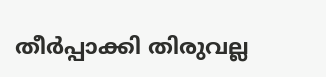തീര്‍പ്പാക്കി തിരുവല്ല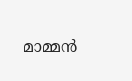മാമ്മന്‍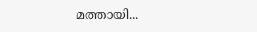മത്തായി...